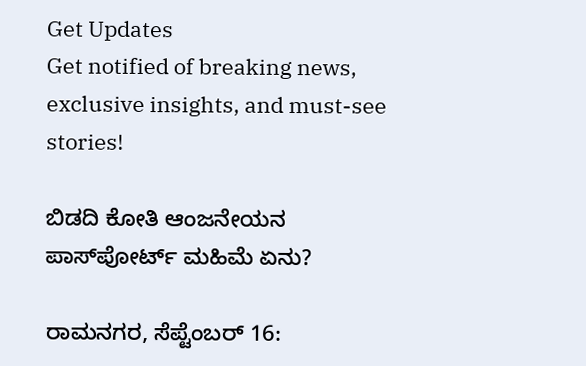Get Updates
Get notified of breaking news, exclusive insights, and must-see stories!

ಬಿಡದಿ ಕೋತಿ ಆಂಜನೇಯನ ಪಾಸ್‌ಪೋರ್ಟ್ ಮಹಿಮೆ ಏನು?

ರಾಮನಗರ, ಸೆಪ್ಟೆಂಬರ್ 16: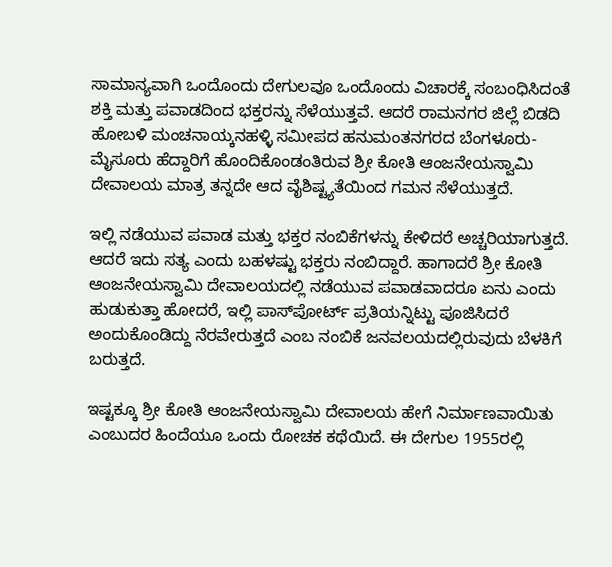ಸಾಮಾನ್ಯವಾಗಿ ಒಂದೊಂದು ದೇಗುಲವೂ ಒಂದೊಂದು ವಿಚಾರಕ್ಕೆ ಸಂಬಂಧಿಸಿದಂತೆ ಶಕ್ತಿ ಮತ್ತು ಪವಾಡದಿಂದ ಭಕ್ತರನ್ನು ಸೆಳೆಯುತ್ತವೆ. ಆದರೆ ರಾಮನಗರ ಜಿಲ್ಲೆ ಬಿಡದಿ ಹೋಬಳಿ ಮಂಚನಾಯ್ಕನಹಳ್ಳಿ ಸಮೀಪದ ಹನುಮಂತನಗರದ ಬೆಂಗಳೂರು- ಮೈಸೂರು ಹೆದ್ದಾರಿಗೆ ಹೊಂದಿಕೊಂಡಂತಿರುವ ಶ್ರೀ ಕೋತಿ ಆಂಜನೇಯಸ್ವಾಮಿ ದೇವಾಲಯ ಮಾತ್ರ ತನ್ನದೇ ಆದ ವೈಶಿಷ್ಟ್ಯತೆಯಿಂದ ಗಮನ ಸೆಳೆಯುತ್ತದೆ.

ಇಲ್ಲಿ ನಡೆಯುವ ಪವಾಡ ಮತ್ತು ಭಕ್ತರ ನಂಬಿಕೆಗಳನ್ನು ಕೇಳಿದರೆ ಅಚ್ಚರಿಯಾಗುತ್ತದೆ. ಆದರೆ ಇದು ಸತ್ಯ ಎಂದು ಬಹಳಷ್ಟು ಭಕ್ತರು ನಂಬಿದ್ದಾರೆ. ಹಾಗಾದರೆ ಶ್ರೀ ಕೋತಿ ಆಂಜನೇಯಸ್ವಾಮಿ ದೇವಾಲಯದಲ್ಲಿ ನಡೆಯುವ ಪವಾಡವಾದರೂ ಏನು ಎಂದು ಹುಡುಕುತ್ತಾ ಹೋದರೆ, ಇಲ್ಲಿ ಪಾಸ್‌ಪೋರ್ಟ್ ಪ್ರತಿಯನ್ನಿಟ್ಟು ಪೂಜಿಸಿದರೆ ಅಂದುಕೊಂಡಿದ್ದು ನೆರವೇರುತ್ತದೆ ಎಂಬ ನಂಬಿಕೆ ಜನವಲಯದಲ್ಲಿರುವುದು ಬೆಳಕಿಗೆ ಬರುತ್ತದೆ.

ಇಷ್ಟಕ್ಕೂ ಶ್ರೀ ಕೋತಿ ಆಂಜನೇಯಸ್ವಾಮಿ ದೇವಾಲಯ ಹೇಗೆ ನಿರ್ಮಾಣವಾಯಿತು ಎಂಬುದರ ಹಿಂದೆಯೂ ಒಂದು ರೋಚಕ ಕಥೆಯಿದೆ. ಈ ದೇಗುಲ 1955ರಲ್ಲಿ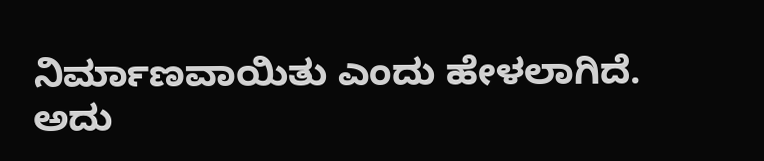ನಿರ್ಮಾಣವಾಯಿತು ಎಂದು ಹೇಳಲಾಗಿದೆ. ಅದು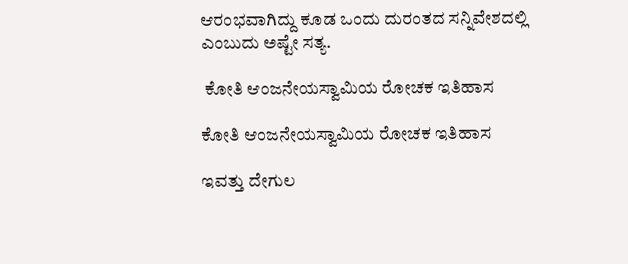ಆರಂಭವಾಗಿದ್ದು ಕೂಡ ಒಂದು ದುರಂತದ ಸನ್ನಿವೇಶದಲ್ಲಿ ಎಂಬುದು ಅಷ್ಟೇ ಸತ್ಯ.

 ಕೋತಿ ಆಂಜನೇಯಸ್ವಾಮಿಯ ರೋಚಕ ಇತಿಹಾಸ

ಕೋತಿ ಆಂಜನೇಯಸ್ವಾಮಿಯ ರೋಚಕ ಇತಿಹಾಸ

ಇವತ್ತು ದೇಗುಲ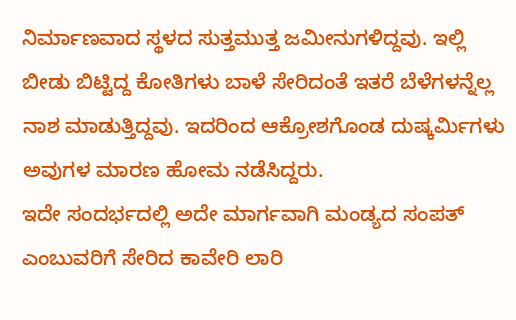ನಿರ್ಮಾಣವಾದ ಸ್ಥಳದ ಸುತ್ತಮುತ್ತ ಜಮೀನುಗಳಿದ್ದವು. ಇಲ್ಲಿ ಬೀಡು ಬಿಟ್ಟಿದ್ದ ಕೋತಿಗಳು ಬಾಳೆ ಸೇರಿದಂತೆ ಇತರೆ ಬೆಳೆಗಳನ್ನೆಲ್ಲ ನಾಶ ಮಾಡುತ್ತಿದ್ದವು. ಇದರಿಂದ ಆಕ್ರೋಶಗೊಂಡ ದುಷ್ಕರ್ಮಿಗಳು ಅವುಗಳ ಮಾರಣ ಹೋಮ ನಡೆಸಿದ್ದರು.
ಇದೇ ಸಂದರ್ಭದಲ್ಲಿ ಅದೇ ಮಾರ್ಗವಾಗಿ ಮಂಡ್ಯದ ಸಂಪತ್ ಎಂಬುವರಿಗೆ ಸೇರಿದ ಕಾವೇರಿ ಲಾರಿ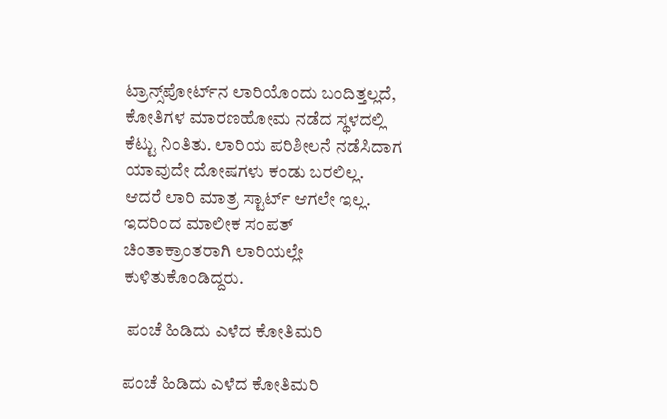ಟ್ರಾನ್ಸ್‌ಪೋರ್ಟ್‌ನ ಲಾರಿಯೊಂದು ಬಂದಿತ್ತಲ್ಲದೆ, ಕೋತಿಗಳ ಮಾರಣಹೋಮ ನಡೆದ ಸ್ಥಳದಲ್ಲಿ ಕೆಟ್ಟು ನಿಂತಿತು. ಲಾರಿಯ ಪರಿಶೀಲನೆ ನಡೆಸಿದಾಗ ಯಾವುದೇ ದೋಷಗಳು ಕಂಡು ಬರಲಿಲ್ಲ. ಆದರೆ ಲಾರಿ ಮಾತ್ರ ಸ್ಟಾರ್ಟ್ ಆಗಲೇ ಇಲ್ಲ. ಇದರಿಂದ ಮಾಲೀಕ ಸಂಪತ್ ಚಿಂತಾಕ್ರಾಂತರಾಗಿ ಲಾರಿಯಲ್ಲೇ ಕುಳಿತುಕೊಂಡಿದ್ದರು.

 ಪಂಚೆ ಹಿಡಿದು ಎಳೆದ ಕೋತಿಮರಿ

ಪಂಚೆ ಹಿಡಿದು ಎಳೆದ ಕೋತಿಮರಿ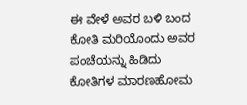ಈ ವೇಳೆ ಅವರ ಬಳಿ ಬಂದ ಕೋತಿ ಮರಿಯೊಂದು ಅವರ ಪಂಚೆಯನ್ನು ಹಿಡಿದು ಕೋತಿಗಳ ಮಾರಣಹೋಮ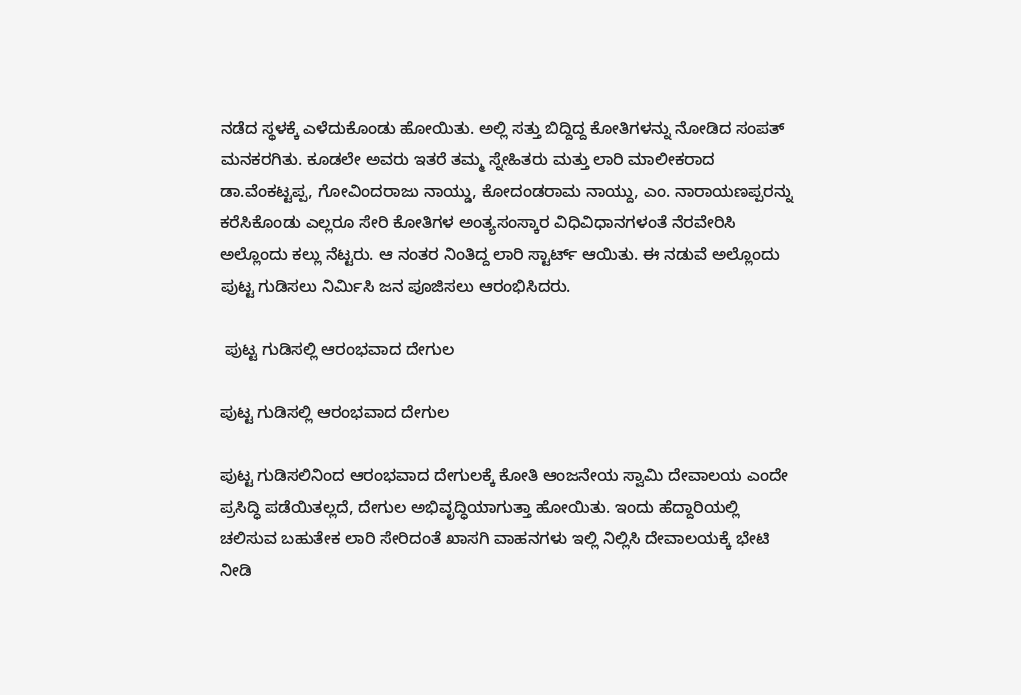ನಡೆದ ಸ್ಥಳಕ್ಕೆ ಎಳೆದುಕೊಂಡು ಹೋಯಿತು. ಅಲ್ಲಿ ಸತ್ತು ಬಿದ್ದಿದ್ದ ಕೋತಿಗಳನ್ನು ನೋಡಿದ ಸಂಪತ್ ಮನಕರಗಿತು. ಕೂಡಲೇ ಅವರು ಇತರೆ ತಮ್ಮ ಸ್ನೇಹಿತರು ಮತ್ತು ಲಾರಿ ಮಾಲೀಕರಾದ ಡಾ.ವೆಂಕಟ್ಟಪ್ಪ, ಗೋವಿಂದರಾಜು ನಾಯ್ಡು, ಕೋದಂಡರಾಮ ನಾಯ್ದು, ಎಂ. ನಾರಾಯಣಪ್ಪರನ್ನು ಕರೆಸಿಕೊಂಡು ಎಲ್ಲರೂ ಸೇರಿ ಕೋತಿಗಳ ಅಂತ್ಯಸಂಸ್ಕಾರ ವಿಧಿವಿಧಾನಗಳಂತೆ ನೆರವೇರಿಸಿ ಅಲ್ಲೊಂದು ಕಲ್ಲು ನೆಟ್ಟರು. ಆ ನಂತರ ನಿಂತಿದ್ದ ಲಾರಿ ಸ್ಟಾರ್ಟ್ ಆಯಿತು. ಈ ನಡುವೆ ಅಲ್ಲೊಂದು ಪುಟ್ಟ ಗುಡಿಸಲು ನಿರ್ಮಿಸಿ ಜನ ಪೂಜಿಸಲು ಆರಂಭಿಸಿದರು.

 ಪುಟ್ಟ ಗುಡಿಸಲ್ಲಿ ಆರಂಭವಾದ ದೇಗುಲ

ಪುಟ್ಟ ಗುಡಿಸಲ್ಲಿ ಆರಂಭವಾದ ದೇಗುಲ

ಪುಟ್ಟ ಗುಡಿಸಲಿನಿಂದ ಆರಂಭವಾದ ದೇಗುಲಕ್ಕೆ ಕೋತಿ ಆಂಜನೇಯ ಸ್ವಾಮಿ ದೇವಾಲಯ ಎಂದೇ ಪ್ರಸಿದ್ಧಿ ಪಡೆಯಿತಲ್ಲದೆ, ದೇಗುಲ ಅಭಿವೃದ್ಧಿಯಾಗುತ್ತಾ ಹೋಯಿತು. ಇಂದು ಹೆದ್ದಾರಿಯಲ್ಲಿ ಚಲಿಸುವ ಬಹುತೇಕ ಲಾರಿ ಸೇರಿದಂತೆ ಖಾಸಗಿ ವಾಹನಗಳು ಇಲ್ಲಿ ನಿಲ್ಲಿಸಿ ದೇವಾಲಯಕ್ಕೆ ಭೇಟಿ ನೀಡಿ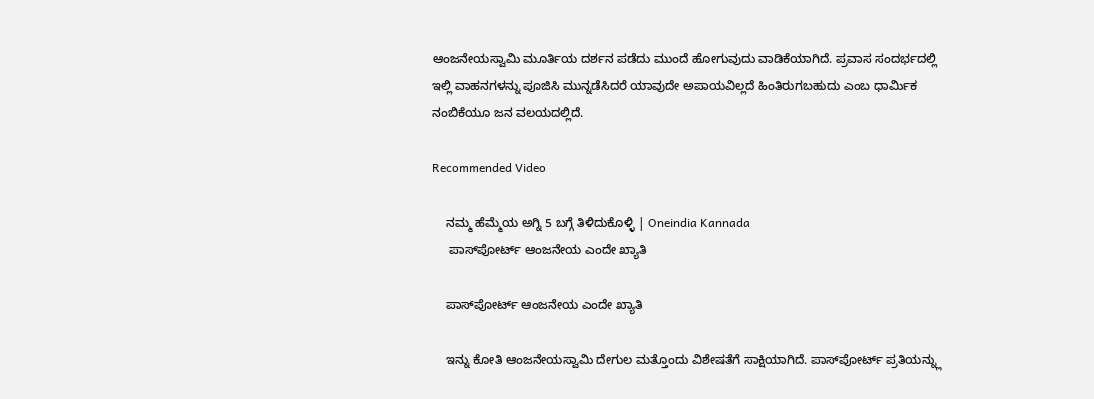ಆಂಜನೇಯಸ್ವಾಮಿ ಮೂರ್ತಿಯ ದರ್ಶನ ಪಡೆದು ಮುಂದೆ ಹೋಗುವುದು ವಾಡಿಕೆಯಾಗಿದೆ. ಪ್ರವಾಸ ಸಂದರ್ಭದಲ್ಲಿ ಇಲ್ಲಿ ವಾಹನಗಳನ್ನು ಪೂಜಿಸಿ ಮುನ್ನಡೆಸಿದರೆ ಯಾವುದೇ ಅಪಾಯವಿಲ್ಲದೆ ಹಿಂತಿರುಗಬಹುದು ಎಂಬ ಧಾರ್ಮಿಕ ನಂಬಿಕೆಯೂ ಜನ ವಲಯದಲ್ಲಿದೆ.

Recommended Video

    ನಮ್ಮ ಹೆಮ್ಮೆಯ ಅಗ್ನಿ 5 ಬಗ್ಗೆ ತಿಳಿದುಕೊಳ್ಳಿ | Oneindia Kannada
     ಪಾಸ್‌ಪೋರ್ಟ್ ಆಂಜನೇಯ ಎಂದೇ ಖ್ಯಾತಿ

    ಪಾಸ್‌ಪೋರ್ಟ್ ಆಂಜನೇಯ ಎಂದೇ ಖ್ಯಾತಿ

    ಇನ್ನು ಕೋತಿ ಆಂಜನೇಯಸ್ವಾಮಿ ದೇಗುಲ ಮತ್ತೊಂದು ವಿಶೇಷತೆಗೆ ಸಾಕ್ಷಿಯಾಗಿದೆ. ಪಾಸ್‌ಪೋರ್ಟ್ ಪ್ರತಿಯನ್ನ್ಲು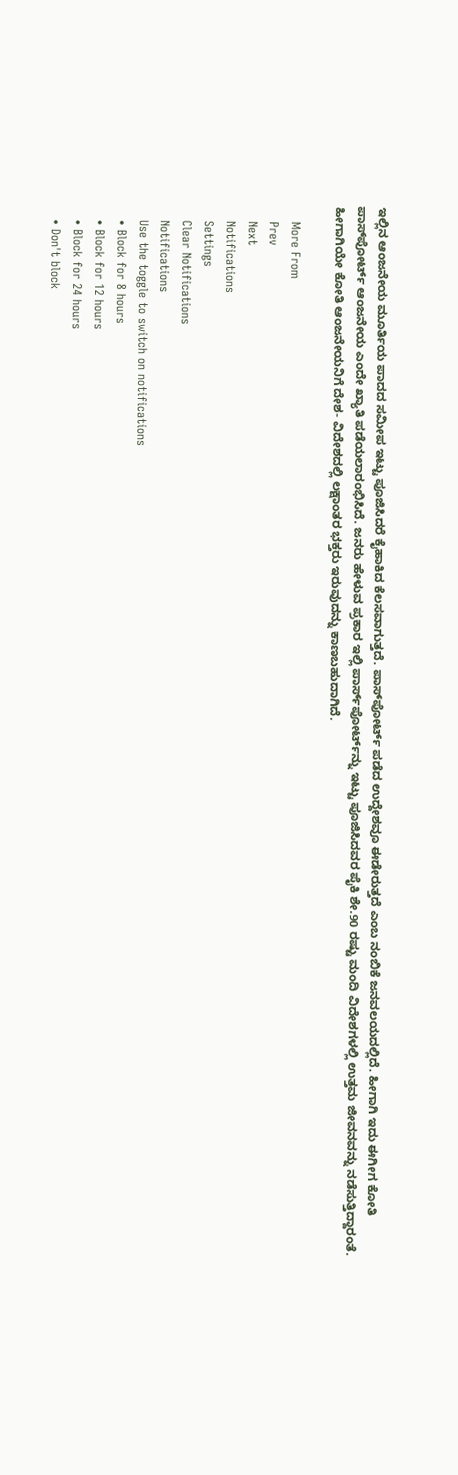ಇಲ್ಲಿನ ಆಂಜನೇಯ ಮೂರ್ತಿಯ ಪಾದದ ಸಮೀಪ ಇಟ್ಟು ಪೂಜಿಸಿದರೆ ಕೈಹಾಕಿದ ಕೆಲಸವಾಗುತ್ತದೆ. ಪಾಸ್‌ಪೋರ್ಟ್ ಪಡೆದ ಉದ್ದೇಶವೂ ಈಡೇರುತ್ತದೆ ಎಂಬ ನಂಬಿಕೆ ಜನವಲಯದಲ್ಲಿದೆ. ಹೀಗಾಗಿ ಇದು ಈಗೀಗ ಕೋತಿ ಪಾಸ್‌ಪೋರ್ಟ್ ಆಂಜನೇಯ ಎಂದೇ ಖ್ಯಾತಿ ಪಡೆಯಲಾರಂಭಿಸಿದೆ. ಜನರು ಹೇಳುವ ಪ್ರಕಾರ ಇಲ್ಲಿ ಪಾರ್ಸ್‌ಪೋರ್ಟ್‌ನ್ನು ಇಟ್ಟು ಪೂಜಿಸಿದವರ ಪೈಕಿ ಶೇ.90 ರಷ್ಟು ಮಂದಿ ವಿದೇಶಗಳಲ್ಲಿ ಉತ್ತಮ ಜೀವನವನ್ನು ನಡೆಸುತ್ತಿದ್ದಾರಂತೆ. ಹೀಗಾಗಿಯೇ ಕೋತಿ ಆಂಜನೇಯನಿಗೆ ದೇಶ- ವಿದೇಶದಲ್ಲಿ ಲಕ್ಷಾಂತರ ಭಕ್ತರು ಇರುವುದನ್ನು ಕಾಣಬಹುದಾಗಿದೆ.

    More From
    Prev
    Next
    Notifications
    Settings
    Clear Notifications
    Notifications
    Use the toggle to switch on notifications
    • Block for 8 hours
    • Block for 12 hours
    • Block for 24 hours
    • Don't block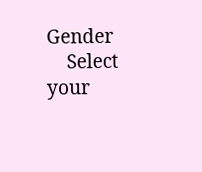Gender
    Select your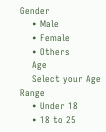Gender
    • Male
    • Female
    • Others
    Age
    Select your Age Range
    • Under 18
    • 18 to 25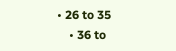• 26 to 35
    • 36 to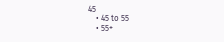45
    • 45 to 55
    • 55+